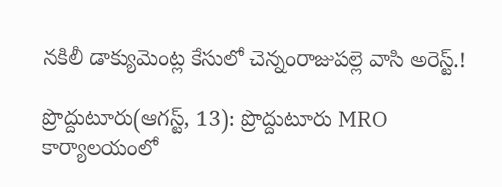నకిలీ డాక్యుమెంట్ల కేసులో చెన్నంరాజుపల్లె వాసి అరెస్ట్.!

ప్రొద్దుటూరు(ఆగస్ట్, 13): ప్రొద్దుటూరు MRO కార్యాలయంలో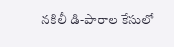నకిలీ డి-పారాల కేసులో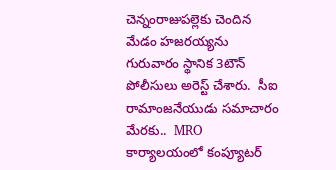చెన్నంరాజుపల్లెకు చెందిన మేడం హజరయ్యను గురువారం స్థానిక 3టౌన్ పోలీసులు అరెస్ట్ చేశారు.  సీఐ రామాంజనేయుడు సమాచారం మేరకు..  MRO కార్యాలయంలో కంప్యూటర్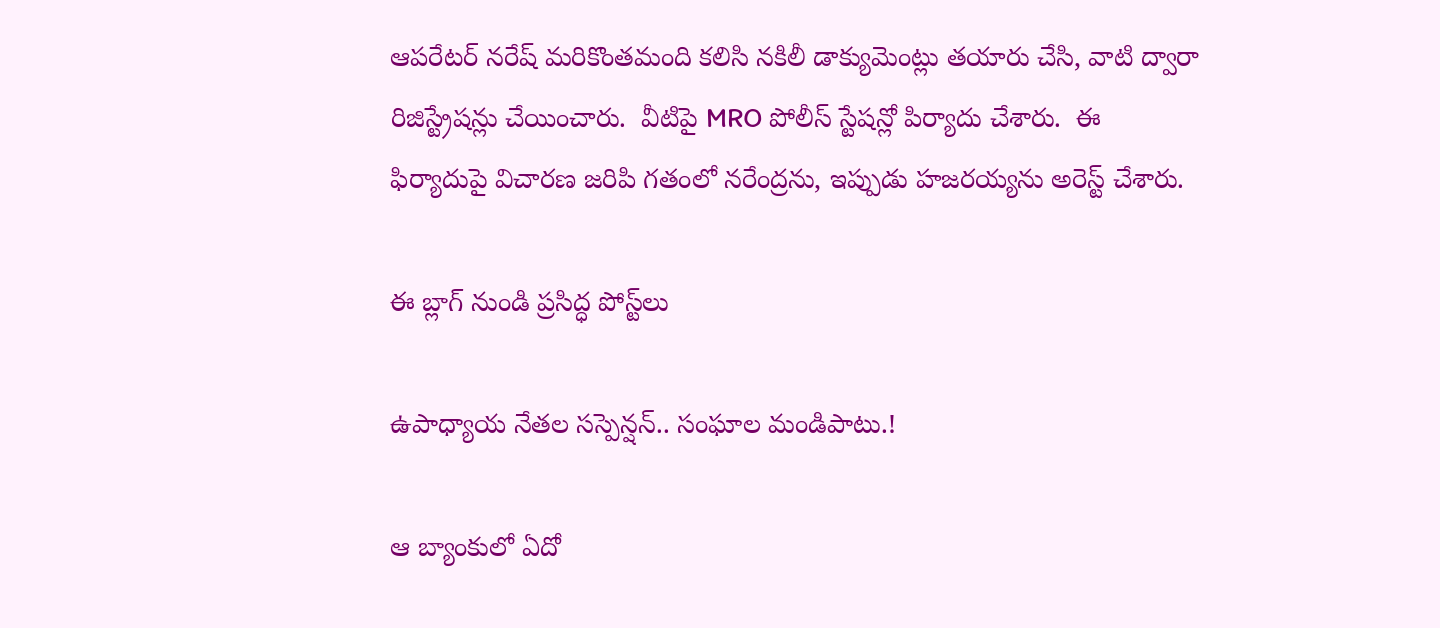ఆపరేటర్ నరేష్ మరికొంతమంది కలిసి నకిలీ డాక్యుమెంట్లు తయారు చేసి, వాటి ద్వారా రిజిస్ట్రేషన్లు చేయించారు.  వీటిపై MRO పోలీస్ స్టేషన్లో పిర్యాదు చేశారు.  ఈ ఫిర్యాదుపై విచారణ జరిపి గతంలో నరేంద్రను, ఇప్పుడు హజరయ్యను అరెస్ట్ చేశారు.

ఈ బ్లాగ్ నుండి ప్రసిద్ధ పోస్ట్‌లు

ఉపాధ్యాయ నేతల సస్పెన్షన్.. సంఘాల మండిపాటు.!

ఆ బ్యాంకులో ఏదో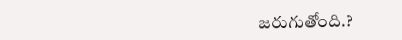జరుగుతోంది.?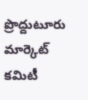ప్రొద్దుటూరు మార్కెట్ కమిటీ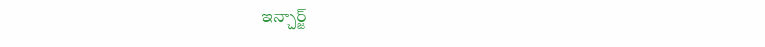ఇన్చార్జ్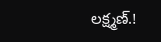లక్ష్మణ్.!